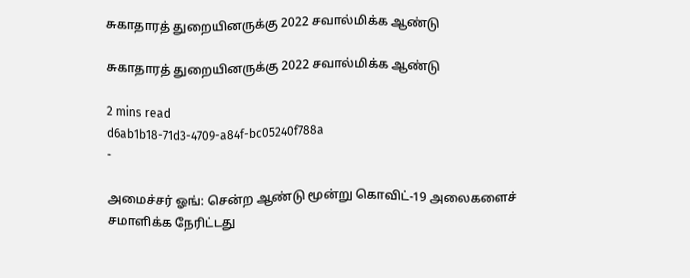சுகாதாரத் துறையினருக்கு 2022 சவால்மிக்க ஆண்டு

சுகாதாரத் துறையினருக்கு 2022 சவால்மிக்க ஆண்டு

2 mins read
d6ab1b18-71d3-4709-a84f-bc05240f788a
-

அமைச்சர் ஓங்: சென்ற ஆண்டு மூன்று கொவிட்-19 அலைகளைச் சமாளிக்க நேரிட்டது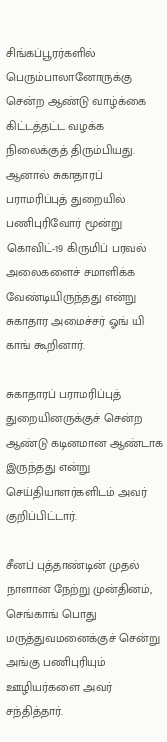சிங்கப்பூரர்களில் பெரும்பாலானோருக்கு சென்ற ஆண்டு வாழ்க்கை கிட்டத்தட்ட வழக்க நிலைக்குத் திரும்பியது. ஆனால் சுகாதாரப் பராமரிப்புத் துறையில் பணிபுரிவோர் மூன்று கொவிட்-19 கிருமிப் பரவல் அலைகளைச் சமாளிக்க வேண்டியிருந்தது என்று சுகாதார அமைச்சர் ஓங் யி காங் கூறினார்.

சுகாதாரப் பராமரிப்புத் துறையினருக்குச் சென்ற ஆண்டு கடினமான ஆண்டாக இருந்தது என்று செய்தியாளர்களிடம் அவர் குறிப்பிட்டார்.

சீனப் புத்தாண்டின் முதல் நாளான நேற்று முன்தினம், செங்காங் பொது மருத்துவமனைக்குச் சென்று அங்கு பணிபுரியும் ஊழியர்களை அவர் சந்தித்தார்.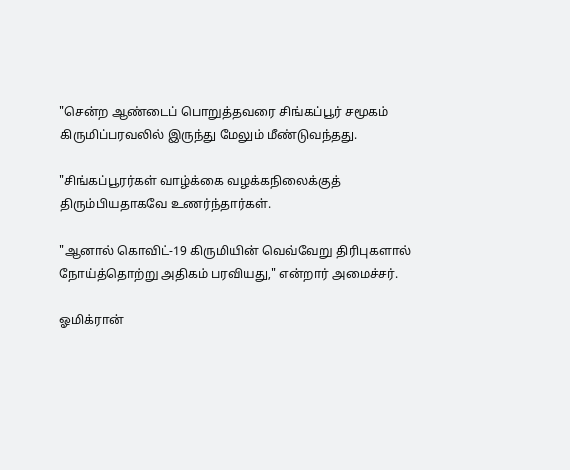"சென்ற ஆண்டைப் பொறுத்தவரை சிங்கப்பூர் சமூகம் கிருமிப்பரவலில் இருந்து மேலும் மீண்டுவந்தது.

"சிங்கப்பூரர்கள் வாழ்க்கை வழக்கநிலைக்குத் திரும்பியதாகவே உணர்ந்தார்கள்.

"ஆனால் கொவிட்-19 கிருமியின் வெவ்வேறு திரிபுகளால் நோய்த்தொற்று அதிகம் பரவியது," என்றார் அமைச்சர்.

ஓமிக்ரான்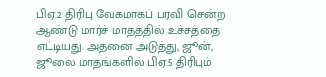பிஏ.2 திரிபு வேகமாகப் பரவி சென்ற ஆண்டு மார்ச் மாதத்தில் உச்சத்தை எட்டியது. அதனை அடுத்து, ஜூன், ஜூலை மாதங்களில் பிஏ.5 திரிபும்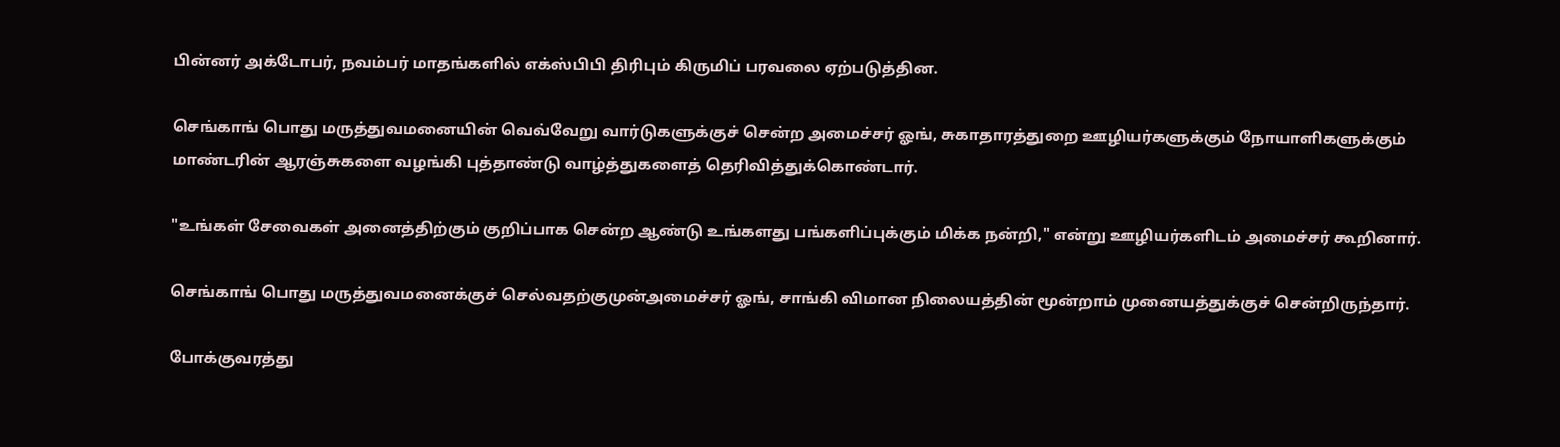பின்னர் அக்டோபர், நவம்பர் மாதங்களில் எக்ஸ்பிபி திரிபும் கிருமிப் பரவலை ஏற்படுத்தின.

செங்காங் பொது மருத்துவமனையின் வெவ்வேறு வார்டுகளுக்குச் சென்ற அமைச்சர் ஓங், சுகாதாரத்துறை ஊழியர்களுக்கும் நோயாளிகளுக்கும் மாண்டரின் ஆரஞ்சுகளை வழங்கி புத்தாண்டு வாழ்த்துகளைத் தெரிவித்துக்கொண்டார்.

"உங்கள் சேவைகள் அனைத்திற்கும் குறிப்பாக சென்ற ஆண்டு உங்களது பங்களிப்புக்கும் மிக்க நன்றி," என்று ஊழியர்களிடம் அமைச்சர் கூறினார்.

செங்காங் பொது மருத்துவமனைக்குச் செல்வதற்குமுன்அமைச்சர் ஓங், சாங்கி விமான நிலையத்தின் மூன்றாம் முனையத்துக்குச் சென்றிருந்தார்.

போக்குவரத்து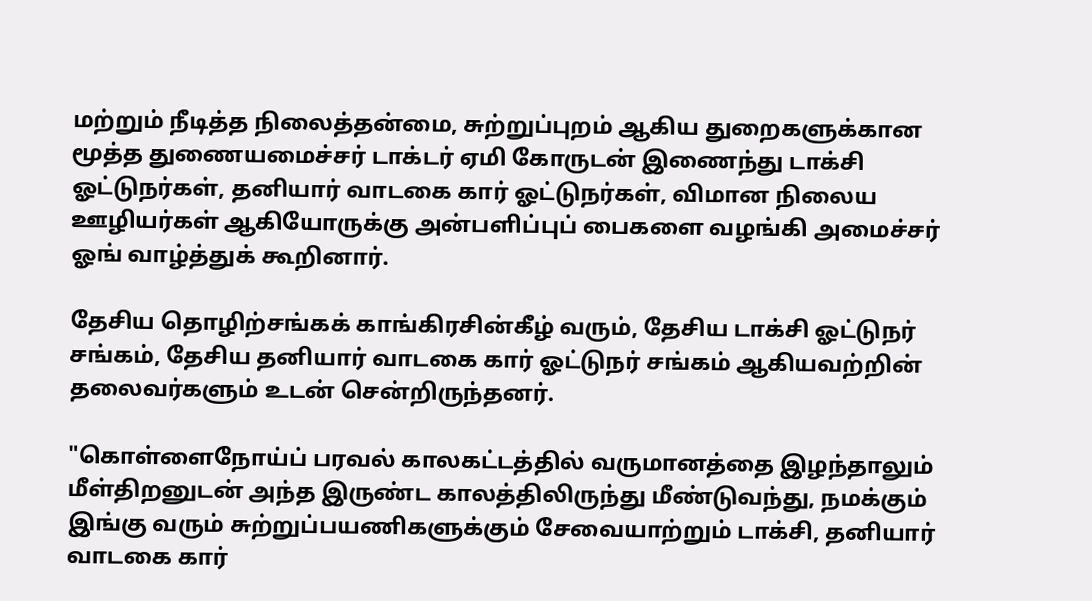மற்றும் நீடித்த நிலைத்தன்மை, சுற்றுப்புறம் ஆகிய துறைகளுக்கான மூத்த துணையமைச்சர் டாக்டர் ஏமி கோருடன் இணைந்து டாக்சி ஓட்டுநர்கள், தனியார் வாடகை கார் ஓட்டுநர்கள், விமான நிலைய ஊழியர்கள் ஆகியோருக்கு அன்பளிப்புப் பைகளை வழங்கி அமைச்சர் ஓங் வாழ்த்துக் கூறினார்.

தேசிய தொழிற்சங்கக் காங்கிரசின்கீழ் வரும், தேசிய டாக்சி ஓட்டுநர் சங்கம், தேசிய தனியார் வாடகை கார் ஓட்டுநர் சங்கம் ஆகியவற்றின் தலைவர்களும் உடன் சென்றிருந்தனர்.

"கொள்ளைநோய்ப் பரவல் காலகட்டத்தில் வருமானத்தை இழந்தாலும் மீள்திறனுடன் அந்த இருண்ட காலத்திலிருந்து மீண்டுவந்து, நமக்கும் இங்கு வரும் சுற்றுப்பயணிகளுக்கும் சேவையாற்றும் டாக்சி, தனியார் வாடகை கார்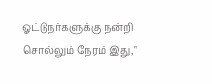ஓட்டுநர்களுக்கு நன்றி சொல்லும் நேரம் இது,"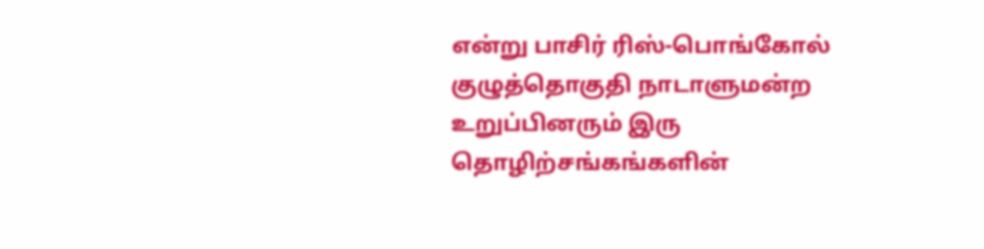என்று பாசிர் ரிஸ்-பொங்கோல் குழுத்தொகுதி நாடாளுமன்ற உறுப்பினரும் இரு தொழிற்சங்கங்களின்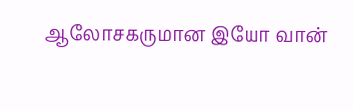ஆலோசகருமான இயோ வான்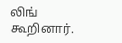லிங் கூறினார்.